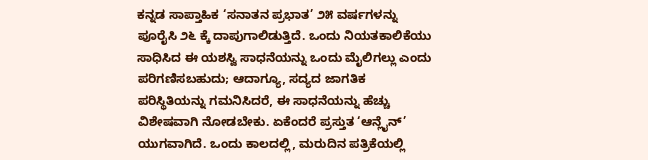ಕನ್ನಡ ಸಾಪ್ತಾಹಿಕ ‘ಸನಾತನ ಪ್ರಭಾತ’ ೨೫ ವರ್ಷಗಳನ್ನು ಪೂರೈಸಿ ೨೬ ಕ್ಕೆ ದಾಪುಗಾಲಿಡುತ್ತಿದೆ. ಒಂದು ನಿಯತಕಾಲಿಕೆಯು ಸಾಧಿಸಿದ ಈ ಯಶಸ್ವಿ ಸಾಧನೆಯನ್ನು ಒಂದು ಮೈಲಿಗಲ್ಲು ಎಂದು ಪರಿಗಣಿಸಬಹುದು; ಆದಾಗ್ಯೂ, ಸದ್ಯದ ಜಾಗತಿಕ ಪರಿಸ್ಥಿತಿಯನ್ನು ಗಮನಿಸಿದರೆ, ಈ ಸಾಧನೆಯನ್ನು ಹೆಚ್ಚು ವಿಶೇಷವಾಗಿ ನೋಡಬೇಕು. ಏಕೆಂದರೆ ಪ್ರಸ್ತುತ ‘ಆನ್ಲೈನ್’ ಯುಗವಾಗಿದೆ. ಒಂದು ಕಾಲದಲ್ಲಿ, ಮರುದಿನ ಪತ್ರಿಕೆಯಲ್ಲಿ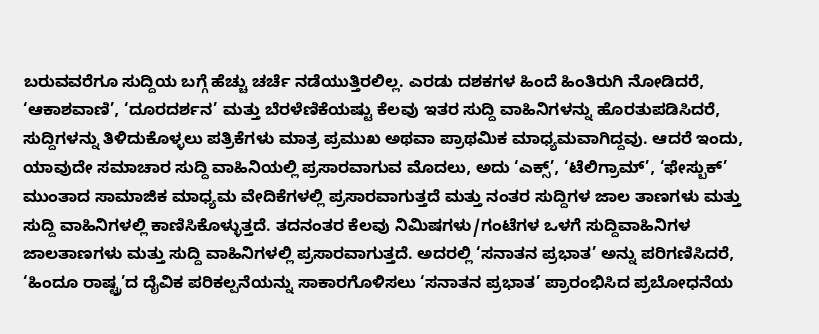ಬರುವವರೆಗೂ ಸುದ್ದಿಯ ಬಗ್ಗೆ ಹೆಚ್ಚು ಚರ್ಚೆ ನಡೆಯುತ್ತಿರಲಿಲ್ಲ. ಎರಡು ದಶಕಗಳ ಹಿಂದೆ ಹಿಂತಿರುಗಿ ನೋಡಿದರೆ, ‘ಆಕಾಶವಾಣಿ’, ‘ದೂರದರ್ಶನ’ ಮತ್ತು ಬೆರಳೆಣಿಕೆಯಷ್ಟು ಕೆಲವು ಇತರ ಸುದ್ದಿ ವಾಹಿನಿಗಳನ್ನು ಹೊರತುಪಡಿಸಿದರೆ, ಸುದ್ದಿಗಳನ್ನು ತಿಳಿದುಕೊಳ್ಳಲು ಪತ್ರಿಕೆಗಳು ಮಾತ್ರ ಪ್ರಮುಖ ಅಥವಾ ಪ್ರಾಥಮಿಕ ಮಾಧ್ಯಮವಾಗಿದ್ದವು. ಆದರೆ ಇಂದು, ಯಾವುದೇ ಸಮಾಚಾರ ಸುದ್ದಿ ವಾಹಿನಿಯಲ್ಲಿ ಪ್ರಸಾರವಾಗುವ ಮೊದಲು, ಅದು ‘ಎಕ್ಸ್’, ‘ಟೆಲಿಗ್ರಾಮ್’, ‘ಫೇಸ್ಬುಕ್’ ಮುಂತಾದ ಸಾಮಾಜಿಕ ಮಾಧ್ಯಮ ವೇದಿಕೆಗಳಲ್ಲಿ ಪ್ರಸಾರವಾಗುತ್ತದೆ ಮತ್ತು ನಂತರ ಸುದ್ದಿಗಳ ಜಾಲ ತಾಣಗಳು ಮತ್ತು ಸುದ್ದಿ ವಾಹಿನಿಗಳಲ್ಲಿ ಕಾಣಿಸಿಕೊಳ್ಳುತ್ತದೆ. ತದನಂತರ ಕೆಲವು ನಿಮಿಷಗಳು/ಗಂಟೆಗಳ ಒಳಗೆ ಸುದ್ದಿವಾಹಿನಿಗಳ ಜಾಲತಾಣಗಳು ಮತ್ತು ಸುದ್ದಿ ವಾಹಿನಿಗಳಲ್ಲಿ ಪ್ರಸಾರವಾಗುತ್ತದೆ. ಅದರಲ್ಲಿ ‘ಸನಾತನ ಪ್ರಭಾತ’ ಅನ್ನು ಪರಿಗಣಿಸಿದರೆ, ‘ಹಿಂದೂ ರಾಷ್ಟ್ರ’ದ ದೈವಿಕ ಪರಿಕಲ್ಪನೆಯನ್ನು ಸಾಕಾರಗೊಳಿಸಲು ‘ಸನಾತನ ಪ್ರಭಾತ’ ಪ್ರಾರಂಭಿಸಿದ ಪ್ರಬೋಧನೆಯ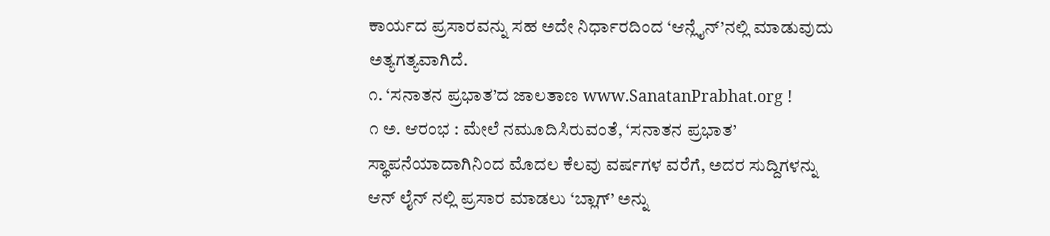ಕಾರ್ಯದ ಪ್ರಸಾರವನ್ನು ಸಹ ಅದೇ ನಿರ್ಧಾರದಿಂದ ‘ಆನ್ಲೈನ್’ನಲ್ಲಿ ಮಾಡುವುದು ಅತ್ಯಗತ್ಯವಾಗಿದೆ.
೧. ‘ಸನಾತನ ಪ್ರಭಾತ’ದ ಜಾಲತಾಣ www.SanatanPrabhat.org !
೧ ಅ. ಆರಂಭ : ಮೇಲೆ ನಮೂದಿಸಿರುವಂತೆ, ‘ಸನಾತನ ಪ್ರಭಾತ’ ಸ್ಥಾಪನೆಯಾದಾಗಿನಿಂದ ಮೊದಲ ಕೆಲವು ವರ್ಷಗಳ ವರೆಗೆ, ಅದರ ಸುದ್ದಿಗಳನ್ನು ಆನ್ ಲೈನ್ ನಲ್ಲಿ ಪ್ರಸಾರ ಮಾಡಲು ‘ಬ್ಲಾಗ್’ ಅನ್ನು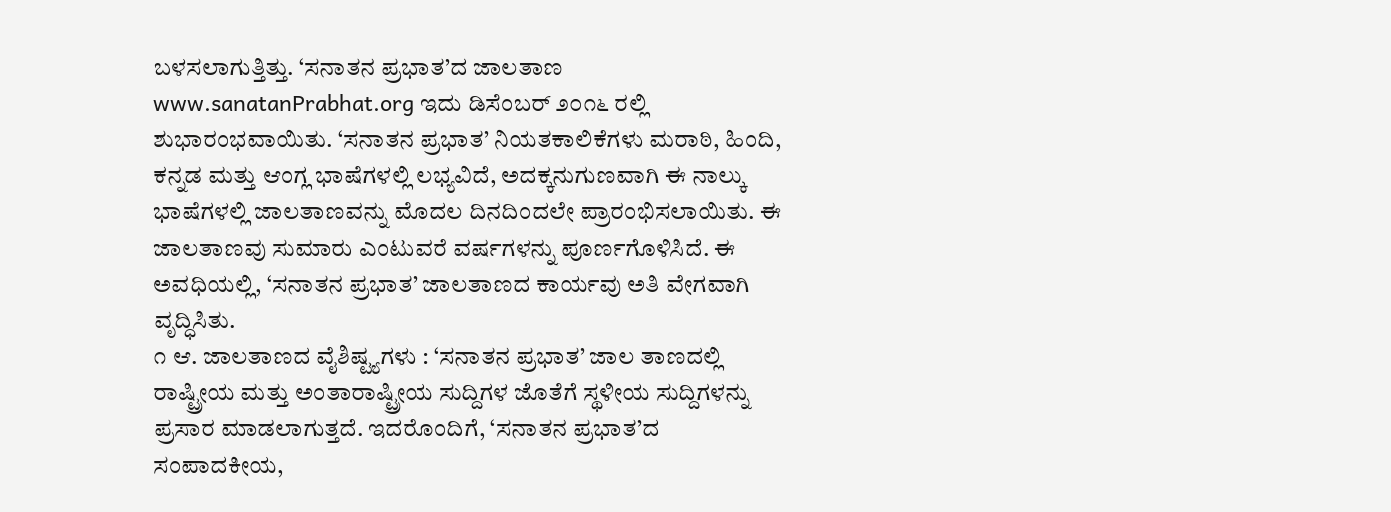ಬಳಸಲಾಗುತ್ತಿತ್ತು. ‘ಸನಾತನ ಪ್ರಭಾತ’ದ ಜಾಲತಾಣ www.sanatanPrabhat.org ಇದು ಡಿಸೆಂಬರ್ ೨೦೧೬ ರಲ್ಲಿ ಶುಭಾರಂಭವಾಯಿತು. ‘ಸನಾತನ ಪ್ರಭಾತ’ ನಿಯತಕಾಲಿಕೆಗಳು ಮರಾಠಿ, ಹಿಂದಿ, ಕನ್ನಡ ಮತ್ತು ಆಂಗ್ಲ ಭಾಷೆಗಳಲ್ಲಿ ಲಭ್ಯವಿದೆ, ಅದಕ್ಕನುಗುಣವಾಗಿ ಈ ನಾಲ್ಕು ಭಾಷೆಗಳಲ್ಲಿ ಜಾಲತಾಣವನ್ನು ಮೊದಲ ದಿನದಿಂದಲೇ ಪ್ರಾರಂಭಿಸಲಾಯಿತು. ಈ ಜಾಲತಾಣವು ಸುಮಾರು ಎಂಟುವರೆ ವರ್ಷಗಳನ್ನು ಪೂರ್ಣಗೊಳಿಸಿದೆ. ಈ ಅವಧಿಯಲ್ಲಿ, ‘ಸನಾತನ ಪ್ರಭಾತ’ ಜಾಲತಾಣದ ಕಾರ್ಯವು ಅತಿ ವೇಗವಾಗಿ ವೃದ್ಧಿಸಿತು.
೧ ಆ. ಜಾಲತಾಣದ ವೈಶಿಷ್ಟ್ಯಗಳು : ‘ಸನಾತನ ಪ್ರಭಾತ’ ಜಾಲ ತಾಣದಲ್ಲಿ ರಾಷ್ಟ್ರೀಯ ಮತ್ತು ಅಂತಾರಾಷ್ಟ್ರೀಯ ಸುದ್ದಿಗಳ ಜೊತೆಗೆ ಸ್ಥಳೀಯ ಸುದ್ದಿಗಳನ್ನು ಪ್ರಸಾರ ಮಾಡಲಾಗುತ್ತದೆ. ಇದರೊಂದಿಗೆ, ‘ಸನಾತನ ಪ್ರಭಾತ’ದ ಸಂಪಾದಕೀಯ,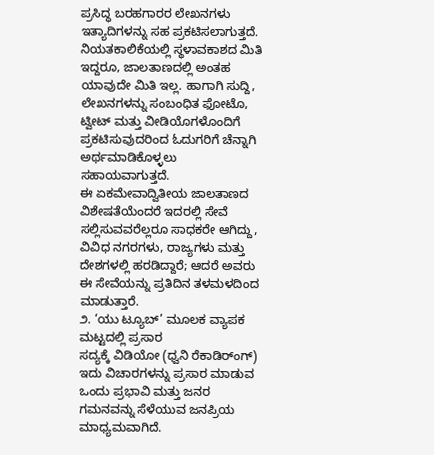ಪ್ರಸಿದ್ಧ ಬರಹಗಾರರ ಲೇಖನಗಳು ಇತ್ಯಾದಿಗಳನ್ನು ಸಹ ಪ್ರಕಟಿಸಲಾಗುತ್ತದೆ. ನಿಯತಕಾಲಿಕೆಯಲ್ಲಿ ಸ್ಥಳಾವಕಾಶದ ಮಿತಿ ಇದ್ದರೂ, ಜಾಲತಾಣದಲ್ಲಿ ಅಂತಹ ಯಾವುದೇ ಮಿತಿ ಇಲ್ಲ. ಹಾಗಾಗಿ ಸುದ್ದಿ, ಲೇಖನಗಳನ್ನು ಸಂಬಂಧಿತ ಫೋಟೊ, ಟ್ವೀಟ್ ಮತ್ತು ವೀಡಿಯೊಗಳೊಂದಿಗೆ ಪ್ರಕಟಿಸುವುದರಿಂದ ಓದುಗರಿಗೆ ಚೆನ್ನಾಗಿ ಅರ್ಥಮಾಡಿಕೊಳ್ಳಲು ಸಹಾಯವಾಗುತ್ತದೆ.
ಈ ಏಕಮೇವಾದ್ವಿತೀಯ ಜಾಲತಾಣದ ವಿಶೇಷತೆಯೆಂದರೆ ಇದರಲ್ಲಿ ಸೇವೆ ಸಲ್ಲಿಸುವವರೆಲ್ಲರೂ ಸಾಧಕರೇ ಆಗಿದ್ದು, ವಿವಿಧ ನಗರಗಳು, ರಾಜ್ಯಗಳು ಮತ್ತು ದೇಶಗಳಲ್ಲಿ ಹರಡಿದ್ದಾರೆ; ಆದರೆ ಅವರು ಈ ಸೇವೆಯನ್ನು ಪ್ರತಿದಿನ ತಳಮಳದಿಂದ ಮಾಡುತ್ತಾರೆ.
೨. ‘ಯು ಟ್ಯೂಬ್’ ಮೂಲಕ ವ್ಯಾಪಕ ಮಟ್ಟದಲ್ಲಿ ಪ್ರಸಾರ
ಸದ್ಯಕ್ಕೆ ವಿಡಿಯೋ (ಧ್ವನಿ ರೆಕಾಡಿರ್ಂಗ್) ಇದು ವಿಚಾರಗಳನ್ನು ಪ್ರಸಾರ ಮಾಡುವ ಒಂದು ಪ್ರಭಾವಿ ಮತ್ತು ಜನರ ಗಮನವನ್ನು ಸೆಳೆಯುವ ಜನಪ್ರಿಯ ಮಾಧ್ಯಮವಾಗಿದೆ.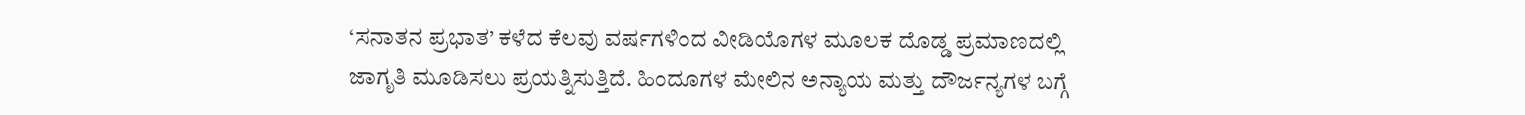‘ಸನಾತನ ಪ್ರಭಾತ’ ಕಳೆದ ಕೆಲವು ವರ್ಷಗಳಿಂದ ವೀಡಿಯೊಗಳ ಮೂಲಕ ದೊಡ್ಡ ಪ್ರಮಾಣದಲ್ಲಿ ಜಾಗೃತಿ ಮೂಡಿಸಲು ಪ್ರಯತ್ನಿಸುತ್ತಿದೆ. ಹಿಂದೂಗಳ ಮೇಲಿನ ಅನ್ಯಾಯ ಮತ್ತು ದೌರ್ಜನ್ಯಗಳ ಬಗ್ಗೆ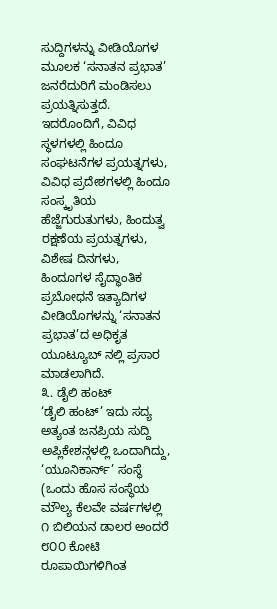ಸುದ್ದಿಗಳನ್ನು ವೀಡಿಯೊಗಳ ಮೂಲಕ ‘ಸನಾತನ ಪ್ರಭಾತ’ ಜನರೆದುರಿಗೆ ಮಂಡಿಸಲು ಪ್ರಯತ್ನಿಸುತ್ತದೆ. ಇದರೊಂದಿಗೆ, ವಿವಿಧ ಸ್ಥಳಗಳಲ್ಲಿ ಹಿಂದೂ ಸಂಘಟನೆಗಳ ಪ್ರಯತ್ನಗಳು, ವಿವಿಧ ಪ್ರದೇಶಗಳಲ್ಲಿ ಹಿಂದೂ ಸಂಸ್ಕೃತಿಯ ಹೆಜ್ಜೆಗುರುತುಗಳು, ಹಿಂದುತ್ವ ರಕ್ಷಣೆಯ ಪ್ರಯತ್ನಗಳು, ವಿಶೇಷ ದಿನಗಳು, ಹಿಂದೂಗಳ ಸೈದ್ಧಾಂತಿಕ ಪ್ರಬೋಧನೆ ಇತ್ಯಾದಿಗಳ ವೀಡಿಯೊಗಳನ್ನು ‘ಸನಾತನ ಪ್ರಭಾತ’ದ ಅಧಿಕೃತ ಯೂಟ್ಯೂಬ್ ನಲ್ಲಿ ಪ್ರಸಾರ ಮಾಡಲಾಗಿದೆ.
೩. ಡೈಲಿ ಹಂಟ್
‘ಡೈಲಿ ಹಂಟ್’ ಇದು ಸದ್ಯ ಅತ್ಯಂತ ಜನಪ್ರಿಯ ಸುದ್ದಿ ಅಪ್ಲಿಕೇಶನ್ಗಳಲ್ಲಿ ಒಂದಾಗಿದ್ದು, ‘ಯೂನಿಕಾರ್ನ್’ ಸಂಸ್ಥೆ (ಒಂದು ಹೊಸ ಸಂಸ್ಥೆಯ ಮೌಲ್ಯ ಕೆಲವೇ ವರ್ಷಗಳಲ್ಲಿ ೧ ಬಿಲಿಯನ ಡಾಲರ ಅಂದರೆ ೮೦೦ ಕೋಟಿ ರೂಪಾಯಿಗಳಿಗಿಂತ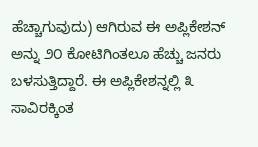ಹೆಚ್ಚಾಗುವುದು) ಆಗಿರುವ ಈ ಅಪ್ಲಿಕೇಶನ್ ಅನ್ನು ೨೦ ಕೋಟಿಗಿಂತಲೂ ಹೆಚ್ಚು ಜನರು ಬಳಸುತ್ತಿದ್ದಾರೆ. ಈ ಅಪ್ಲಿಕೇಶನ್ನಲ್ಲಿ ೩ ಸಾವಿರಕ್ಕಿಂತ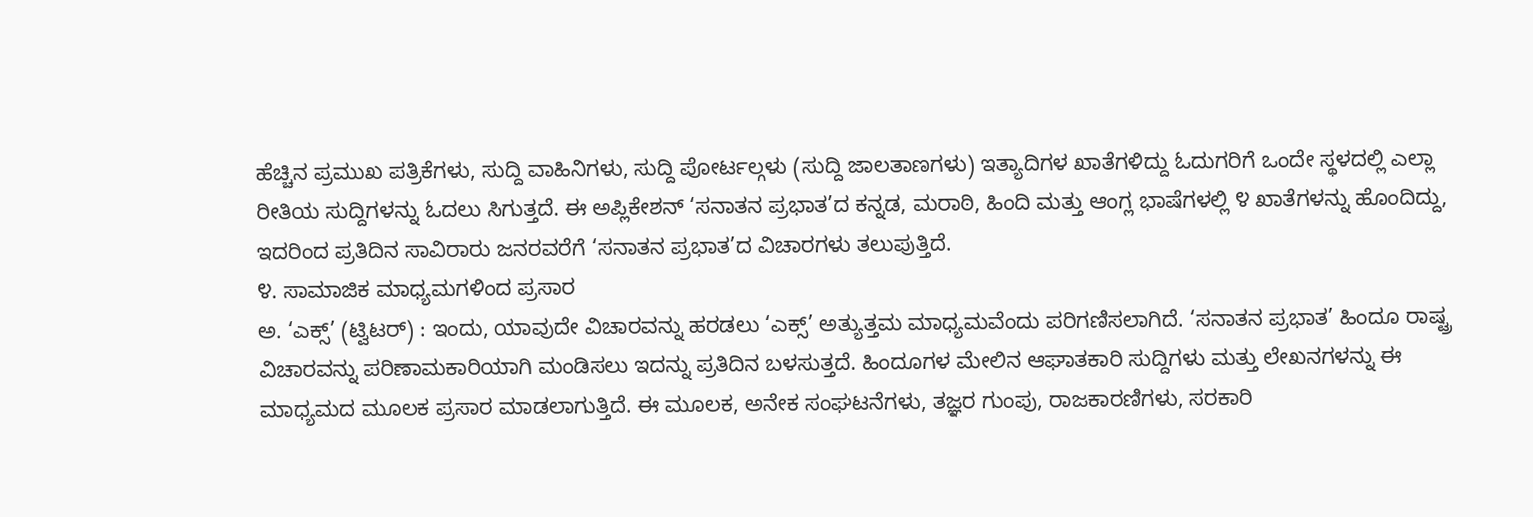ಹೆಚ್ಚಿನ ಪ್ರಮುಖ ಪತ್ರಿಕೆಗಳು, ಸುದ್ದಿ ವಾಹಿನಿಗಳು, ಸುದ್ದಿ ಪೋರ್ಟಲ್ಗಳು (ಸುದ್ದಿ ಜಾಲತಾಣಗಳು) ಇತ್ಯಾದಿಗಳ ಖಾತೆಗಳಿದ್ದು ಓದುಗರಿಗೆ ಒಂದೇ ಸ್ಥಳದಲ್ಲಿ ಎಲ್ಲಾ ರೀತಿಯ ಸುದ್ದಿಗಳನ್ನು ಓದಲು ಸಿಗುತ್ತದೆ. ಈ ಅಪ್ಲಿಕೇಶನ್ ‘ಸನಾತನ ಪ್ರಭಾತ’ದ ಕನ್ನಡ, ಮರಾಠಿ, ಹಿಂದಿ ಮತ್ತು ಆಂಗ್ಲ ಭಾಷೆಗಳಲ್ಲಿ ೪ ಖಾತೆಗಳನ್ನು ಹೊಂದಿದ್ದು, ಇದರಿಂದ ಪ್ರತಿದಿನ ಸಾವಿರಾರು ಜನರವರೆಗೆ ‘ಸನಾತನ ಪ್ರಭಾತ’ದ ವಿಚಾರಗಳು ತಲುಪುತ್ತಿದೆ.
೪. ಸಾಮಾಜಿಕ ಮಾಧ್ಯಮಗಳಿಂದ ಪ್ರಸಾರ
ಅ. ‘ಎಕ್ಸ್’ (ಟ್ವಿಟರ್) : ಇಂದು, ಯಾವುದೇ ವಿಚಾರವನ್ನು ಹರಡಲು ‘ಎಕ್ಸ್’ ಅತ್ಯುತ್ತಮ ಮಾಧ್ಯಮವೆಂದು ಪರಿಗಣಿಸಲಾಗಿದೆ. ‘ಸನಾತನ ಪ್ರಭಾತ’ ಹಿಂದೂ ರಾಷ್ಟ್ರ ವಿಚಾರವನ್ನು ಪರಿಣಾಮಕಾರಿಯಾಗಿ ಮಂಡಿಸಲು ಇದನ್ನು ಪ್ರತಿದಿನ ಬಳಸುತ್ತದೆ. ಹಿಂದೂಗಳ ಮೇಲಿನ ಆಘಾತಕಾರಿ ಸುದ್ದಿಗಳು ಮತ್ತು ಲೇಖನಗಳನ್ನು ಈ ಮಾಧ್ಯಮದ ಮೂಲಕ ಪ್ರಸಾರ ಮಾಡಲಾಗುತ್ತಿದೆ. ಈ ಮೂಲಕ, ಅನೇಕ ಸಂಘಟನೆಗಳು, ತಜ್ಞರ ಗುಂಪು, ರಾಜಕಾರಣಿಗಳು, ಸರಕಾರಿ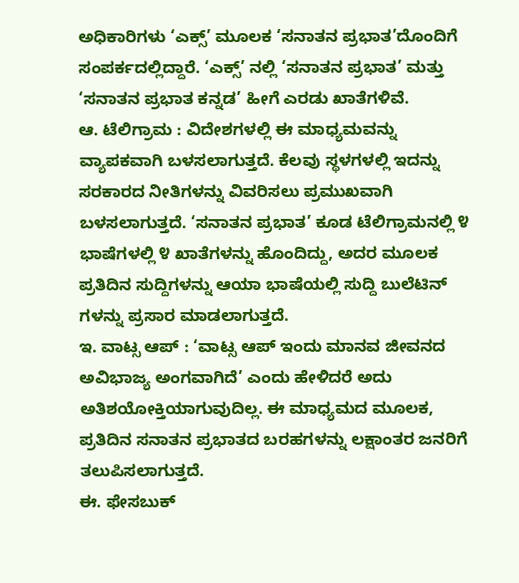ಅಧಿಕಾರಿಗಳು ‘ಎಕ್ಸ್’ ಮೂಲಕ ‘ಸನಾತನ ಪ್ರಭಾತ’ದೊಂದಿಗೆ ಸಂಪರ್ಕದಲ್ಲಿದ್ದಾರೆ. ‘ಎಕ್ಸ್’ ನಲ್ಲಿ ‘ಸನಾತನ ಪ್ರಭಾತ’ ಮತ್ತು ‘ಸನಾತನ ಪ್ರಭಾತ ಕನ್ನಡ’ ಹೀಗೆ ಎರಡು ಖಾತೆಗಳಿವೆ.
ಆ. ಟೆಲಿಗ್ರಾಮ : ವಿದೇಶಗಳಲ್ಲಿ ಈ ಮಾಧ್ಯಮವನ್ನು ವ್ಯಾಪಕವಾಗಿ ಬಳಸಲಾಗುತ್ತದೆ. ಕೆಲವು ಸ್ಥಳಗಳಲ್ಲಿ ಇದನ್ನು ಸರಕಾರದ ನೀತಿಗಳನ್ನು ವಿವರಿಸಲು ಪ್ರಮುಖವಾಗಿ ಬಳಸಲಾಗುತ್ತದೆ. ‘ಸನಾತನ ಪ್ರಭಾತ’ ಕೂಡ ಟೆಲಿಗ್ರಾಮನಲ್ಲಿ ೪ ಭಾಷೆಗಳಲ್ಲಿ ೪ ಖಾತೆಗಳನ್ನು ಹೊಂದಿದ್ದು, ಅದರ ಮೂಲಕ ಪ್ರತಿದಿನ ಸುದ್ದಿಗಳನ್ನು ಆಯಾ ಭಾಷೆಯಲ್ಲಿ ಸುದ್ದಿ ಬುಲೆಟಿನ್ ಗಳನ್ನು ಪ್ರಸಾರ ಮಾಡಲಾಗುತ್ತದೆ.
ಇ. ವಾಟ್ಸ ಆಪ್ : ‘ವಾಟ್ಸ ಆಪ್ ಇಂದು ಮಾನವ ಜೀವನದ ಅವಿಭಾಜ್ಯ ಅಂಗವಾಗಿದೆ’ ಎಂದು ಹೇಳಿದರೆ ಅದು ಅತಿಶಯೋಕ್ತಿಯಾಗುವುದಿಲ್ಲ. ಈ ಮಾಧ್ಯಮದ ಮೂಲಕ, ಪ್ರತಿದಿನ ಸನಾತನ ಪ್ರಭಾತದ ಬರಹಗಳನ್ನು ಲಕ್ಷಾಂತರ ಜನರಿಗೆ ತಲುಪಿಸಲಾಗುತ್ತದೆ.
ಈ. ಫೇಸಬುಕ್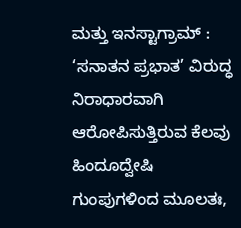ಮತ್ತು ಇನಸ್ಟಾಗ್ರಾಮ್ : ‘ಸನಾತನ ಪ್ರಭಾತ’ ವಿರುದ್ಧ ನಿರಾಧಾರವಾಗಿ ಆರೋಪಿಸುತ್ತಿರುವ ಕೆಲವು ಹಿಂದೂದ್ವೇಷಿ ಗುಂಪುಗಳಿಂದ ಮೂಲತಃ,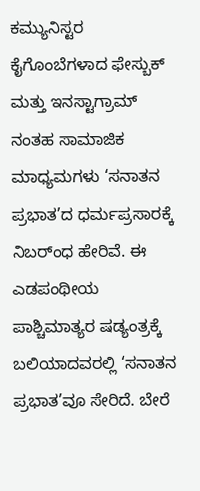ಕಮ್ಯುನಿಸ್ಟರ ಕೈಗೊಂಬೆಗಳಾದ ಫೇಸ್ಬುಕ್ ಮತ್ತು ಇನಸ್ಟಾಗ್ರಾಮ್ ನಂತಹ ಸಾಮಾಜಿಕ ಮಾಧ್ಯಮಗಳು ‘ಸನಾತನ ಪ್ರಭಾತ’ದ ಧರ್ಮಪ್ರಸಾರಕ್ಕೆ ನಿಬರ್ಂಧ ಹೇರಿವೆ. ಈ ಎಡಪಂಥೀಯ ಪಾಶ್ಚಿಮಾತ್ಯರ ಷಡ್ಯಂತ್ರಕ್ಕೆ ಬಲಿಯಾದವರಲ್ಲಿ ‘ಸನಾತನ ಪ್ರಭಾತ’ವೂ ಸೇರಿದೆ. ಬೇರೆ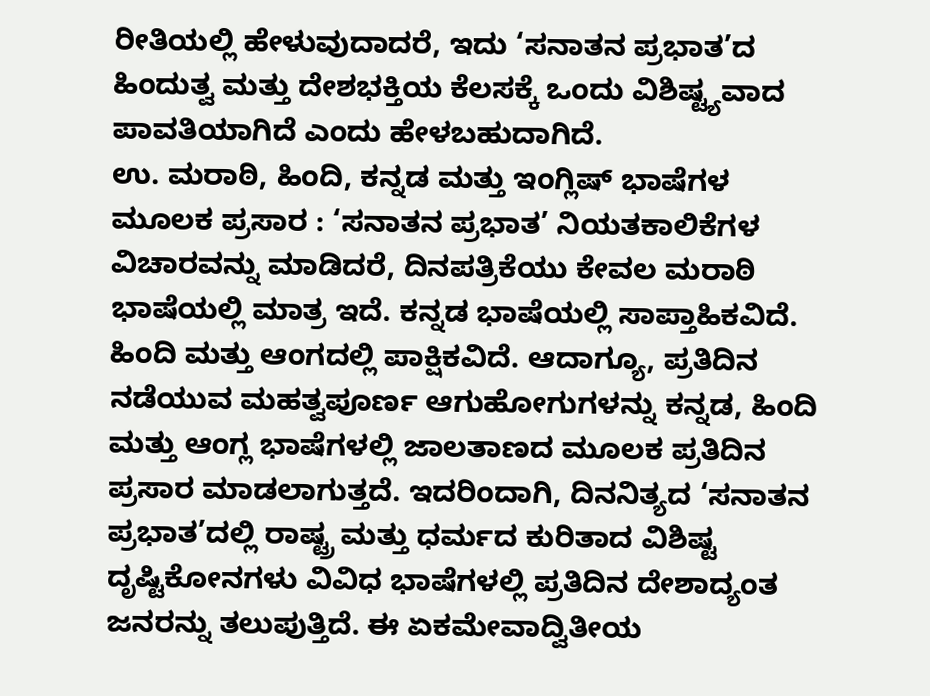ರೀತಿಯಲ್ಲಿ ಹೇಳುವುದಾದರೆ, ಇದು ‘ಸನಾತನ ಪ್ರಭಾತ’ದ ಹಿಂದುತ್ವ ಮತ್ತು ದೇಶಭಕ್ತಿಯ ಕೆಲಸಕ್ಕೆ ಒಂದು ವಿಶಿಷ್ಟ್ಯವಾದ ಪಾವತಿಯಾಗಿದೆ ಎಂದು ಹೇಳಬಹುದಾಗಿದೆ.
ಉ. ಮರಾಠಿ, ಹಿಂದಿ, ಕನ್ನಡ ಮತ್ತು ಇಂಗ್ಲಿಷ್ ಭಾಷೆಗಳ ಮೂಲಕ ಪ್ರಸಾರ : ‘ಸನಾತನ ಪ್ರಭಾತ’ ನಿಯತಕಾಲಿಕೆಗಳ ವಿಚಾರವನ್ನು ಮಾಡಿದರೆ, ದಿನಪತ್ರಿಕೆಯು ಕೇವಲ ಮರಾಠಿ ಭಾಷೆಯಲ್ಲಿ ಮಾತ್ರ ಇದೆ. ಕನ್ನಡ ಭಾಷೆಯಲ್ಲಿ ಸಾಪ್ತಾಹಿಕವಿದೆ. ಹಿಂದಿ ಮತ್ತು ಆಂಗದಲ್ಲಿ ಪಾಕ್ಷಿಕವಿದೆ. ಆದಾಗ್ಯೂ, ಪ್ರತಿದಿನ ನಡೆಯುವ ಮಹತ್ವಪೂರ್ಣ ಆಗುಹೋಗುಗಳನ್ನು ಕನ್ನಡ, ಹಿಂದಿ ಮತ್ತು ಆಂಗ್ಲ ಭಾಷೆಗಳಲ್ಲಿ ಜಾಲತಾಣದ ಮೂಲಕ ಪ್ರತಿದಿನ ಪ್ರಸಾರ ಮಾಡಲಾಗುತ್ತದೆ. ಇದರಿಂದಾಗಿ, ದಿನನಿತ್ಯದ ‘ಸನಾತನ ಪ್ರಭಾತ’ದಲ್ಲಿ ರಾಷ್ಟ್ರ ಮತ್ತು ಧರ್ಮದ ಕುರಿತಾದ ವಿಶಿಷ್ಟ ದೃಷ್ಟಿಕೋನಗಳು ವಿವಿಧ ಭಾಷೆಗಳಲ್ಲಿ ಪ್ರತಿದಿನ ದೇಶಾದ್ಯಂತ ಜನರನ್ನು ತಲುಪುತ್ತಿದೆ. ಈ ಏಕಮೇವಾದ್ವಿತೀಯ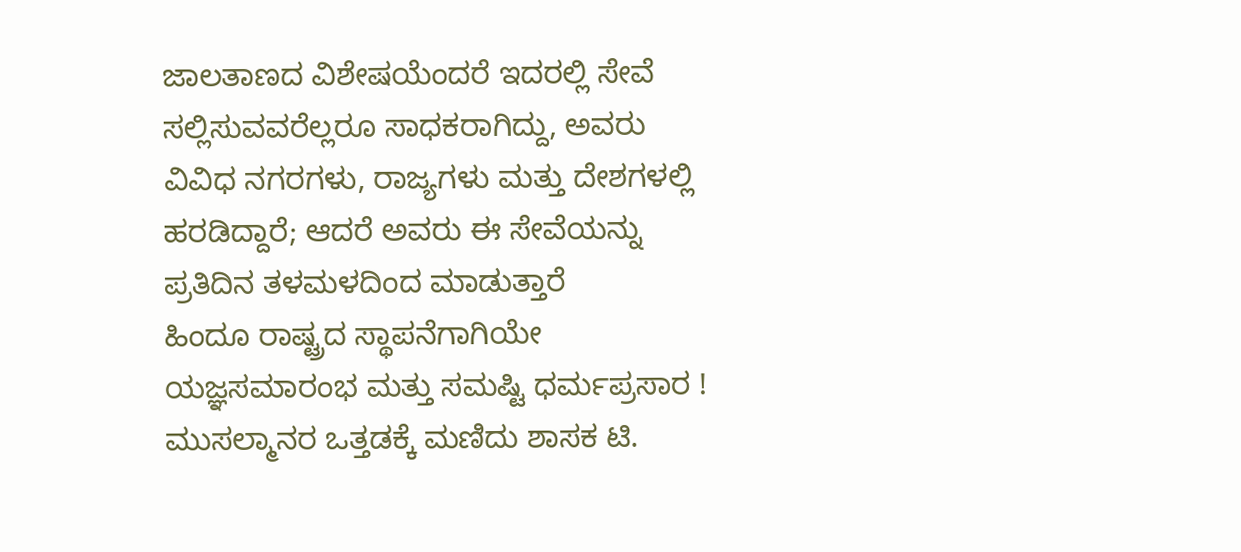ಜಾಲತಾಣದ ವಿಶೇಷಯೆಂದರೆ ಇದರಲ್ಲಿ ಸೇವೆ ಸಲ್ಲಿಸುವವರೆಲ್ಲರೂ ಸಾಧಕರಾಗಿದ್ದು, ಅವರು ವಿವಿಧ ನಗರಗಳು, ರಾಜ್ಯಗಳು ಮತ್ತು ದೇಶಗಳಲ್ಲಿ ಹರಡಿದ್ದಾರೆ; ಆದರೆ ಅವರು ಈ ಸೇವೆಯನ್ನು ಪ್ರತಿದಿನ ತಳಮಳದಿಂದ ಮಾಡುತ್ತಾರೆ
ಹಿಂದೂ ರಾಷ್ಟ್ರದ ಸ್ಥಾಪನೆಗಾಗಿಯೇ ಯಜ್ಞಸಮಾರಂಭ ಮತ್ತು ಸಮಷ್ಟಿ ಧರ್ಮಪ್ರಸಾರ !
ಮುಸಲ್ಮಾನರ ಒತ್ತಡಕ್ಕೆ ಮಣಿದು ಶಾಸಕ ಟಿ.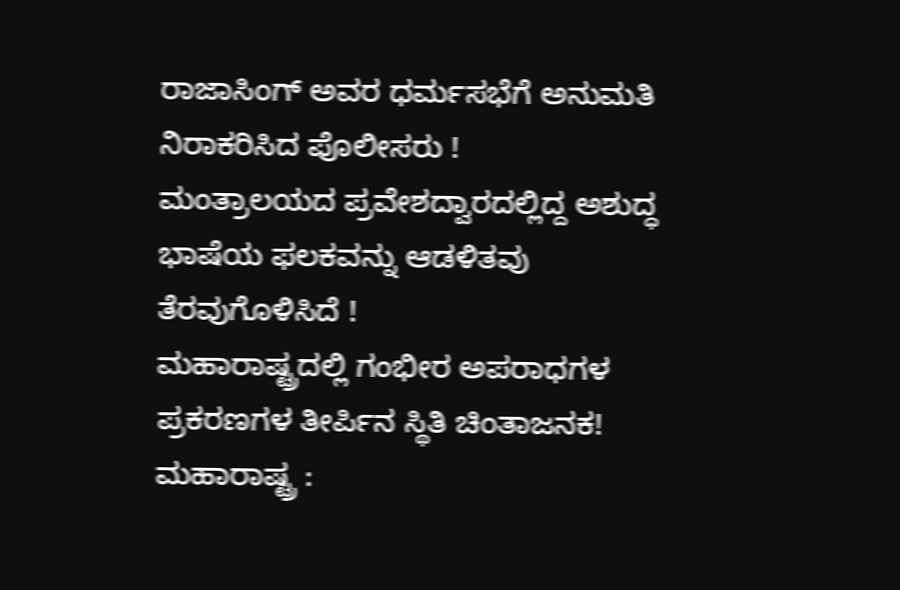ರಾಜಾಸಿಂಗ್ ಅವರ ಧರ್ಮಸಭೆಗೆ ಅನುಮತಿ ನಿರಾಕರಿಸಿದ ಪೊಲೀಸರು !
ಮಂತ್ರಾಲಯದ ಪ್ರವೇಶದ್ವಾರದಲ್ಲಿದ್ದ ಅಶುದ್ಧ ಭಾಷೆಯ ಫಲಕವನ್ನು ಆಡಳಿತವು ತೆರವುಗೊಳಿಸಿದೆ !
ಮಹಾರಾಷ್ಟ್ರದಲ್ಲಿ ಗಂಭೀರ ಅಪರಾಧಗಳ ಪ್ರಕರಣಗಳ ತೀರ್ಪಿನ ಸ್ಥಿತಿ ಚಿಂತಾಜನಕ!
ಮಹಾರಾಷ್ಟ್ರ :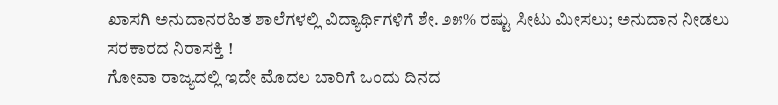ಖಾಸಗಿ ಅನುದಾನರಹಿತ ಶಾಲೆಗಳಲ್ಲಿ ವಿದ್ಯಾರ್ಥಿಗಳಿಗೆ ಶೇ. ೨೫% ರಷ್ಟು ಸೀಟು ಮೀಸಲು; ಅನುದಾನ ನೀಡಲು ಸರಕಾರದ ನಿರಾಸಕ್ತಿ !
ಗೋವಾ ರಾಜ್ಯದಲ್ಲಿ ಇದೇ ಮೊದಲ ಬಾರಿಗೆ ಒಂದು ದಿನದ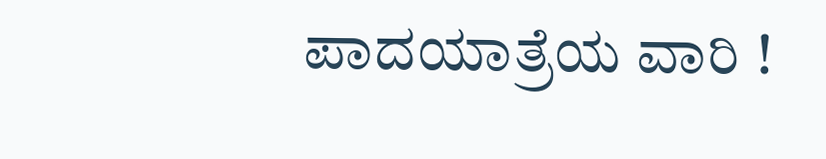ಪಾದಯಾತ್ರೆಯ ವಾರಿ !